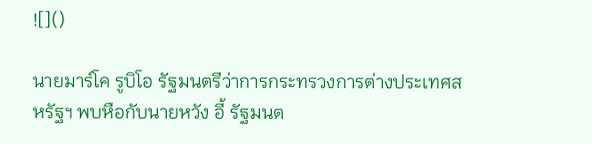![]()

นายมาร์โค รูบิโอ รัฐมนตรีว่าการกระทรวงการต่างประเทศสหรัฐฯ พบหือกับนายหวัง อี้ รัฐมนต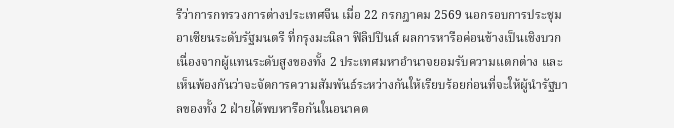รีว่าการกทรวงการต่างประเทศจีน เมื่อ 22 กรกฎาคม 2569 นอกรอบการประชุมอาเซียนระดับรัฐมนตรี ที่กรุงมะนิลา ฟิลิปปินส์ ผลการหารือค่อนข้างเป็นเชิงบวก เนื่องจากผู้แทนระดับสูงของทั้ง 2 ประเทศมหาอำนาจยอมรับความแตกต่าง และเห็นพ้องกันว่าจะจัดการความสัมพันธ์ระหว่างกันให้เรียบร้อยก่อนที่จะให้ผู้นำรัฐบาลของทั้ง 2 ฝ่ายได้พบหารือกันในอนาคต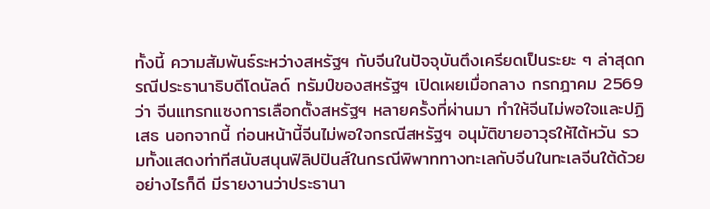ทั้งนี้ ความสัมพันธ์ระหว่างสหรัฐฯ กับจีนในปัจจุบันตึงเครียดเป็นระยะ ๆ ล่าสุดกรณีประธานาธิบดีโดนัลด์ ทรัมป์ของสหรัฐฯ เปิดเผยเมื่อกลาง กรกฎาคม 2569 ว่า จีนแทรกแซงการเลือกตั้งสหรัฐฯ หลายครั้งที่ผ่านมา ทำให้จีนไม่พอใจและปฏิเสธ นอกจากนี้ ก่อนหน้านี้จีนไม่พอใจกรณีสหรัฐฯ อนุมัติขายอาวุธให้ไต้หวัน รวมทั้งแสดงท่าทีสนับสนุนฟิลิปปินส์ในกรณีพิพาททางทะเลกับจีนในทะเลจีนใต้ด้วย
อย่างไรก็ดี มีรายงานว่าประธานา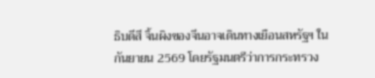ธิบดีสี จิ้นผิงของจีนอาจเดินทางเยือนสหรัฐฯ ใน กันยายน 2569 โดยรัฐมนตรีว่าการกระทรวง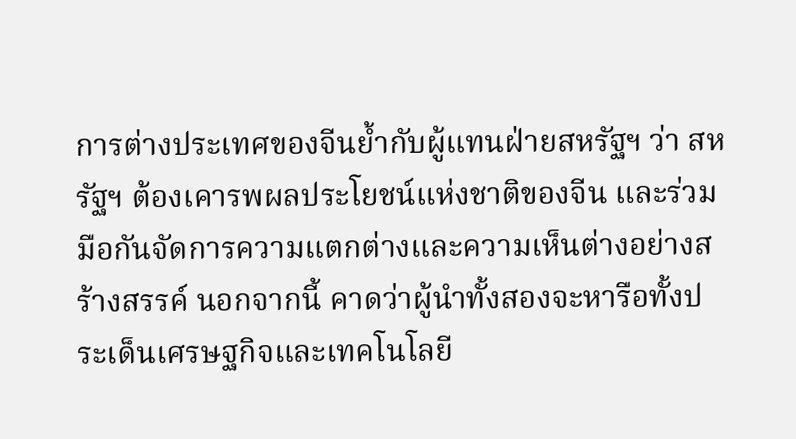การต่างประเทศของจีนย้ำกับผู้แทนฝ่ายสหรัฐฯ ว่า สหรัฐฯ ต้องเคารพผลประโยชน์แห่งชาติของจีน และร่วมมือกันจัดการความแตกต่างและความเห็นต่างอย่างสร้างสรรค์ นอกจากนี้ คาดว่าผู้นำทั้งสองจะหารือทั้งประเด็นเศรษฐกิจและเทคโนโลยี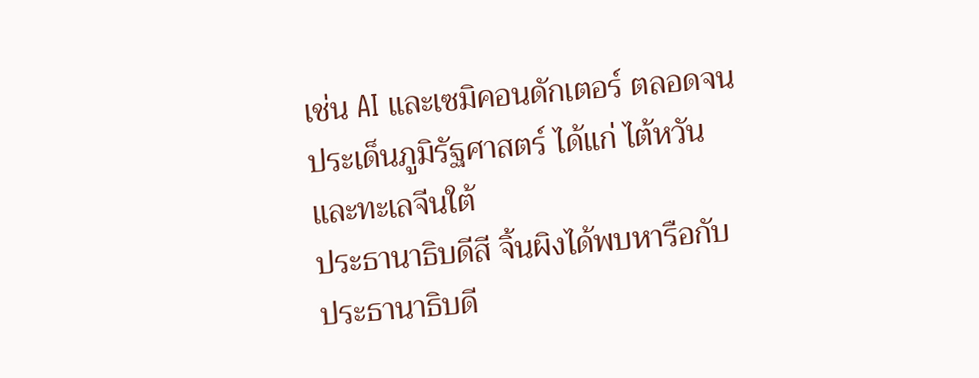เช่น AI และเซมิคอนดักเตอร์ ตลอดจนประเด็นภูมิรัฐศาสตร์ ได้แก่ ไต้หวัน และทะเลจีนใต้
ประธานาธิบดีสี จิ้นผิงได้พบหารือกับประธานาธิบดี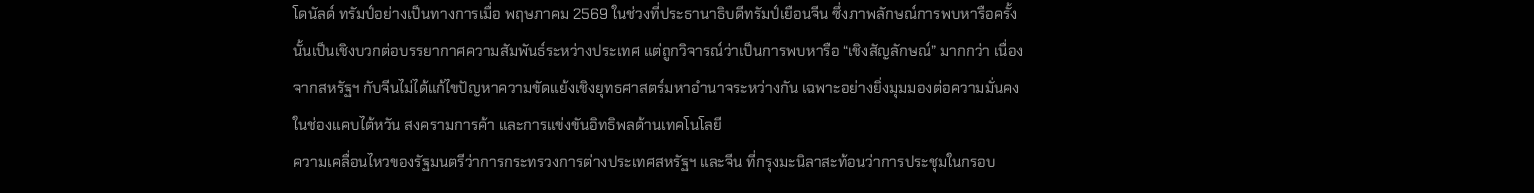โดนัลด์ ทรัมป์อย่างเป็นทางการเมื่อ พฤษภาคม 2569 ในช่วงที่ประธานาธิบดีทรัมป์เยือนจีน ซึ่งภาพลักษณ์การพบหารือครั้งนั้นเป็นเชิงบวกต่อบรรยากาศความสัมพันธ์ระหว่างประเทศ แต่ถูกวิจารณ์ว่าเป็นการพบหารือ “เชิงสัญลักษณ์” มากกว่า เนื่องจากสหรัฐฯ กับจีนไม่ได้แก้ไขปัญหาความขัดแย้งเชิงยุทธศาสตร์มหาอำนาจระหว่างกัน เฉพาะอย่างยิ่งมุมมองต่อความมั่นคงในช่องแคบไต้หวัน สงครามการค้า และการแข่งขันอิทธิพลด้านเทคโนโลยี
ความเคลื่อนไหวของรัฐมนตรีว่าการกระทรวงการต่างประเทศสหรัฐฯ และจีน ที่กรุงมะนิลาสะท้อนว่าการประชุมในกรอบ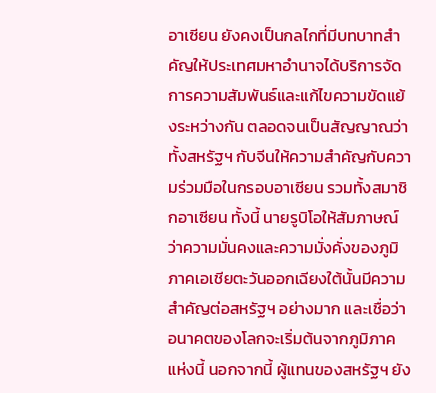อาเซียน ยังคงเป็นกลไกที่มีบทบาทสำคัญให้ประเทศมหาอำนาจได้บริการจัดการความสัมพันธ์และแก้ไขความขัดแย้งระหว่างกัน ตลอดจนเป็นสัญญาณว่าทั้งสหรัฐฯ กับจีนให้ความสำคัญกับความร่วมมือในกรอบอาเซียน รวมทั้งสมาชิกอาเซียน ทั้งนี้ นายรูบิโอให้สัมภาษณ์ว่าความมั่นคงและความมั่งคั่งของภูมิภาคเอเชียตะวันออกเฉียงใต้นั้นมีความสำคัญต่อสหรัฐฯ อย่างมาก และเชื่อว่าอนาคตของโลกจะเริ่มต้นจากภูมิภาคแห่งนี้ นอกจากนี้ ผู้แทนของสหรัฐฯ ยัง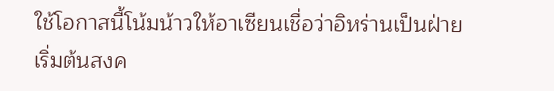ใช้โอกาสนี้โน้มน้าวให้อาเซียนเชื่อว่าอิหร่านเป็นฝ่ายเริ่มต้นสงค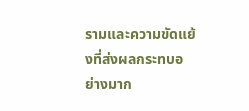รามและความขัดแย้งที่ส่งผลกระทบอย่างมาก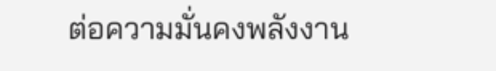ต่อความมั่นคงพลังงาน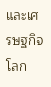และเศรษฐกิจโลก